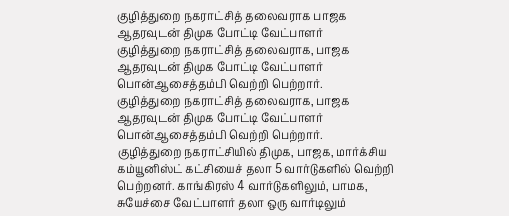குழித்துறை நகராட்சித் தலைவராக பாஜக ஆதரவுடன் திமுக போட்டி வேட்பாளர்
குழித்துறை நகராட்சித் தலைவராக, பாஜக ஆதரவுடன் திமுக போட்டி வேட்பாளர் பொன்ஆசைத்தம்பி வெற்றி பெற்றார்.
குழித்துறை நகராட்சித் தலைவராக, பாஜக ஆதரவுடன் திமுக போட்டி வேட்பாளர் பொன்ஆசைத்தம்பி வெற்றி பெற்றார்.
குழித்துறை நகராட்சியில் திமுக, பாஜக, மார்க்சிய கம்யூனிஸ்ட் கட்சியைச் தலா 5 வார்டுகளில் வெற்றி பெற்றனர். காங்கிரஸ் 4 வார்டுகளிலும், பாமக, சுயேச்சை வேட்பாளர் தலா ஒரு வார்டிலும்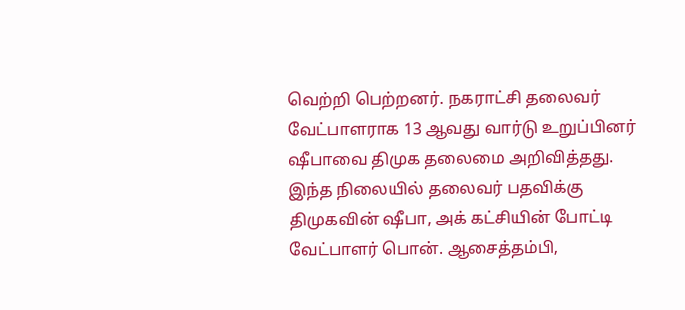வெற்றி பெற்றனர். நகராட்சி தலைவர் வேட்பாளராக 13 ஆவது வார்டு உறுப்பினர் ஷீபாவை திமுக தலைமை அறிவித்தது.
இந்த நிலையில் தலைவர் பதவிக்கு திமுகவின் ஷீபா, அக் கட்சியின் போட்டி வேட்பாளர் பொன். ஆசைத்தம்பி,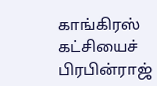காங்கிரஸ் கட்சியைச் பிரபின்ராஜ்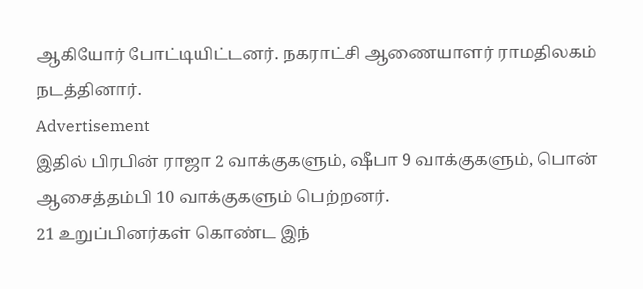ஆகியோர் போட்டியிட்டனர். நகராட்சி ஆணையாளர் ராமதிலகம் நடத்தினார்.
Advertisement
இதில் பிரபின் ராஜா 2 வாக்குகளும், ஷீபா 9 வாக்குகளும், பொன் ஆசைத்தம்பி 10 வாக்குகளும் பெற்றனர்.
21 உறுப்பினர்கள் கொண்ட இந்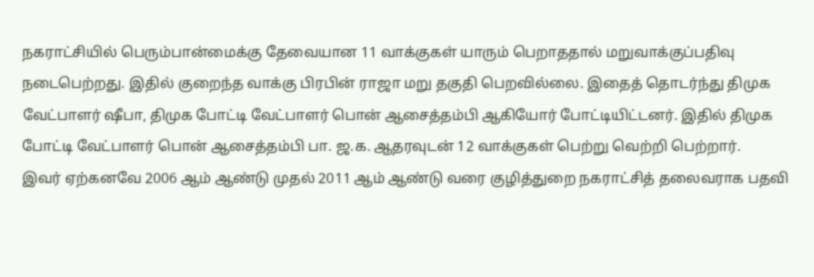நகராட்சியில் பெரும்பான்மைக்கு தேவையான 11 வாக்குகள் யாரும் பெறாததால் மறுவாக்குப்பதிவு நடைபெற்றது. இதில் குறைந்த வாக்கு பிரபின் ராஜா மறு தகுதி பெறவில்லை. இதைத் தொடர்ந்து திமுக வேட்பாளர் ஷீபா, திமுக போட்டி வேட்பாளர் பொன் ஆசைத்தம்பி ஆகியோர் போட்டியிட்டனர். இதில் திமுக போட்டி வேட்பாளர் பொன் ஆசைத்தம்பி பா. ஜ.க. ஆதரவுடன் 12 வாக்குகள் பெற்று வெற்றி பெற்றார்.
இவர் ஏற்கனவே 2006 ஆம் ஆண்டு முதல் 2011 ஆம் ஆண்டு வரை குழித்துறை நகராட்சித் தலைவராக பதவி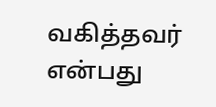வகித்தவர் என்பது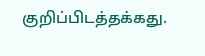குறிப்பிடத்தக்கது.